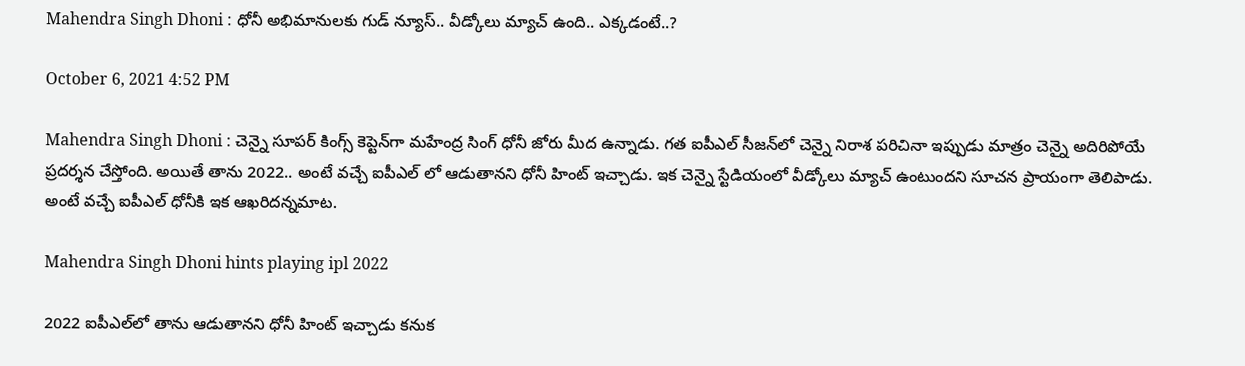Mahendra Singh Dhoni : ధోనీ అభిమానుల‌కు గుడ్ న్యూస్‌.. వీడ్కోలు మ్యాచ్ ఉంది.. ఎక్క‌డంటే..?

October 6, 2021 4:52 PM

Mahendra Singh Dhoni : చెన్నై సూప‌ర్ కింగ్స్ కెప్టెన్‌గా మ‌హేంద్ర సింగ్ ధోనీ జోరు మీద ఉన్నాడు. గ‌త ఐపీఎల్ సీజ‌న్‌లో చెన్నై నిరాశ ప‌రిచినా ఇప్పుడు మాత్రం చెన్నై అదిరిపోయే ప్ర‌ద‌ర్శ‌న చేస్తోంది. అయితే తాను 2022.. అంటే వ‌చ్చే ఐపీఎల్ లో ఆడుతాన‌ని ధోనీ హింట్ ఇచ్చాడు. ఇక చెన్నై స్టేడియంలో వీడ్కోలు మ్యాచ్ ఉంటుంద‌ని సూచ‌న ప్రాయంగా తెలిపాడు. అంటే వ‌చ్చే ఐపీఎల్ ధోనీకి ఇక ఆఖ‌రిద‌న్న‌మాట‌.

Mahendra Singh Dhoni hints playing ipl 2022

2022 ఐపీఎల్‌లో తాను ఆడుతాన‌ని ధోనీ హింట్ ఇచ్చాడు క‌నుక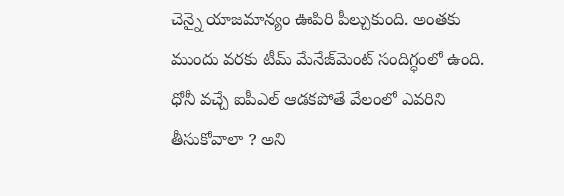చెన్నై యాజ‌మాన్యం ఊపిరి పీల్చుకుంది. అంత‌కు ముందు వ‌ర‌కు టీమ్ మేనేజ్‌మెంట్ సందిగ్ధంలో ఉంది. ధోనీ వ‌చ్చే ఐపీఎల్ ఆడ‌క‌పోతే వేలంలో ఎవ‌రిని తీసుకోవాలా ? అని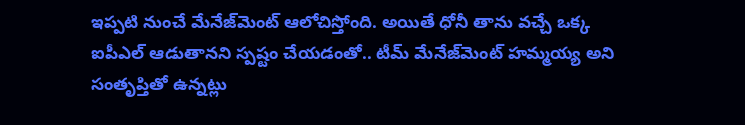ఇప్ప‌టి నుంచే మేనేజ్‌మెంట్ ఆలోచిస్తోంది. అయితే ధోనీ తాను వ‌చ్చే ఒక్క ఐపీఎల్ ఆడుతాన‌ని స్ప‌ష్టం చేయ‌డంతో.. టీమ్ మేనేజ్‌మెంట్ హ‌మ్మ‌య్య అని సంతృప్తితో ఉన్న‌ట్లు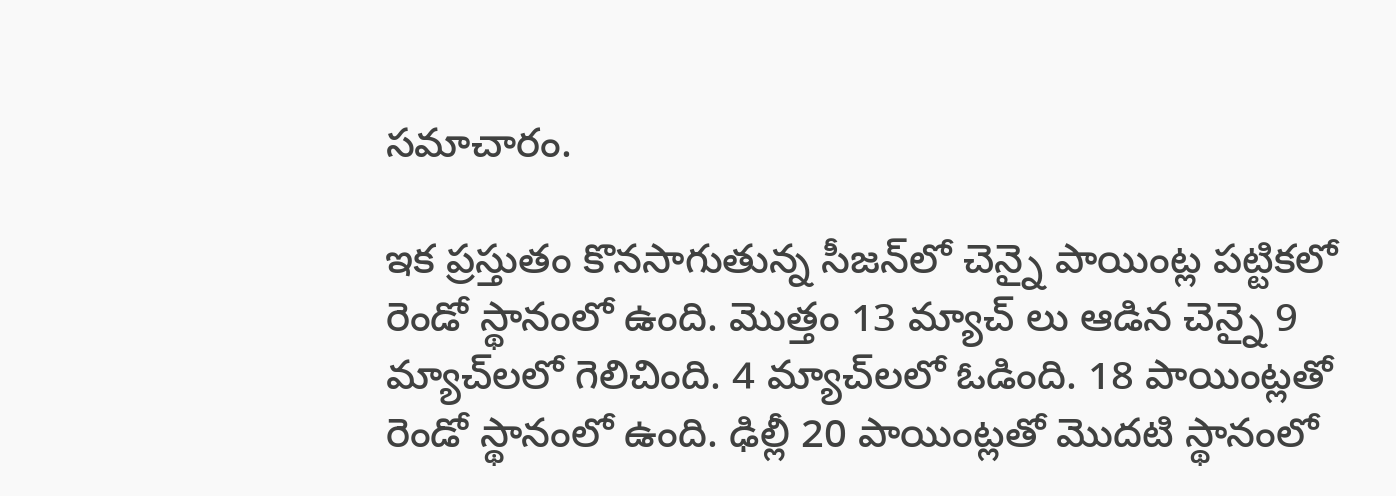స‌మాచారం.

ఇక ప్ర‌స్తుతం కొన‌సాగుతున్న సీజ‌న్‌లో చెన్నై పాయింట్ల ప‌ట్టిక‌లో రెండో స్థానంలో ఉంది. మొత్తం 13 మ్యాచ్ లు ఆడిన చెన్నై 9 మ్యాచ్‌ల‌లో గెలిచింది. 4 మ్యాచ్‌ల‌లో ఓడింది. 18 పాయింట్ల‌తో రెండో స్థానంలో ఉంది. ఢిల్లీ 20 పాయింట్ల‌తో మొద‌టి స్థానంలో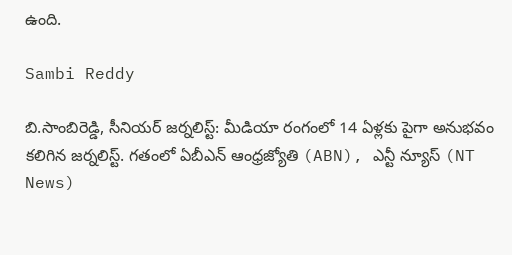ఉంది.

Sambi Reddy

బి.సాంబిరెడ్డి, సీనియర్ జర్నలిస్ట్: మీడియా రంగంలో 14 ఏళ్లకు పైగా అనుభవం కలిగిన జర్నలిస్ట్. గతంలో ఏబీఎన్ ఆంధ్ర‌జ్యోతి (ABN), ఎన్టీ న్యూస్ (NT News)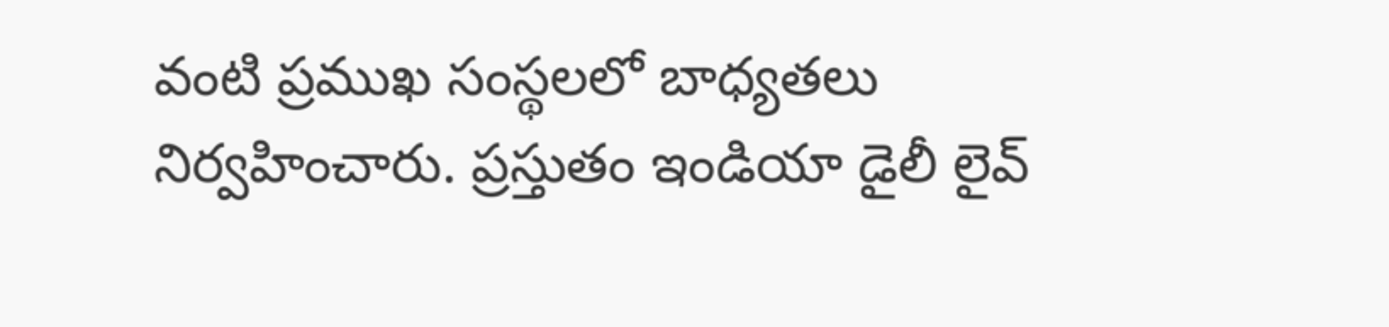వంటి ప్రముఖ సంస్థలలో బాధ్యతలు నిర్వహించారు. ప్రస్తుతం ఇండియా డైలీ లైవ్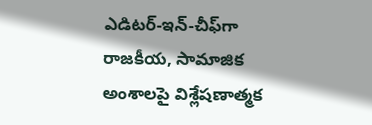ఎడిటర్-ఇన్-చీఫ్‌గా రాజకీయ, సామాజిక అంశాలపై విశ్లేషణాత్మక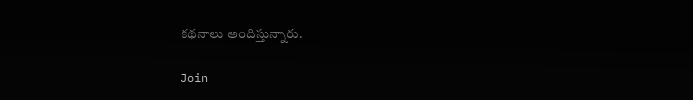కథనాలు అందిస్తున్నారు.

Join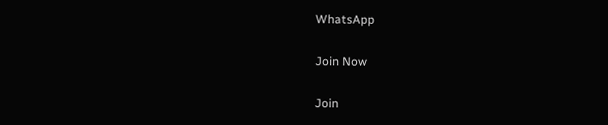WhatsApp

Join Now

Join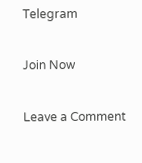Telegram

Join Now

Leave a Comment